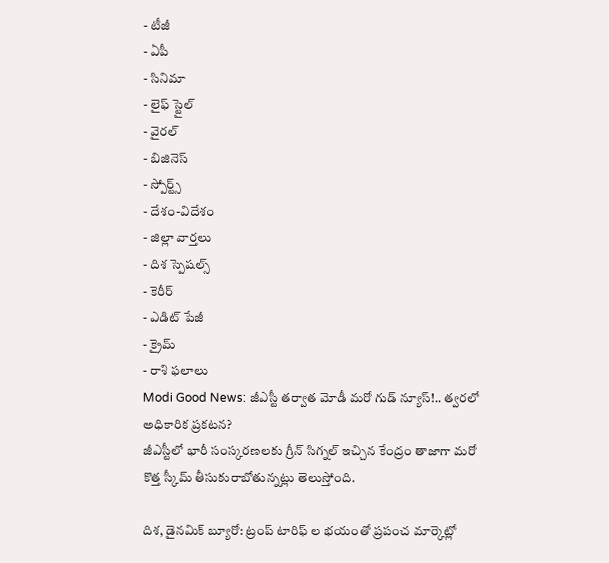- టీజీ
- ఏపీ
- సినిమా
- లైఫ్ స్టైల్
- వైరల్
- బిజినెస్
- స్పోర్ట్స్
- దేశం-విదేశం
- జిల్లా వార్తలు
- దిశ స్పెషల్స్
- కెరీర్
- ఎడిట్ పేజీ
- క్రైమ్
- రాశి ఫలాలు
Modi Good News: జీఎస్టీ తర్వాత మోడీ మరో గుడ్ న్యూస్!.. త్వరలో అధికారిక ప్రకటన?
జీఎస్టీలో భారీ సంస్కరణలకు గ్రీన్ సిగ్నల్ ఇచ్చిన కేంద్రం తాజాగా మరో కొత్త స్కీమ్ తీసుకురాబోతున్నట్లు తెలుస్తోంది.

దిశ, డైనమిక్ బ్యూరో: ట్రంప్ టారిఫ్ ల భయంతో ప్రపంచ మార్కెట్లో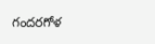గందరగోళ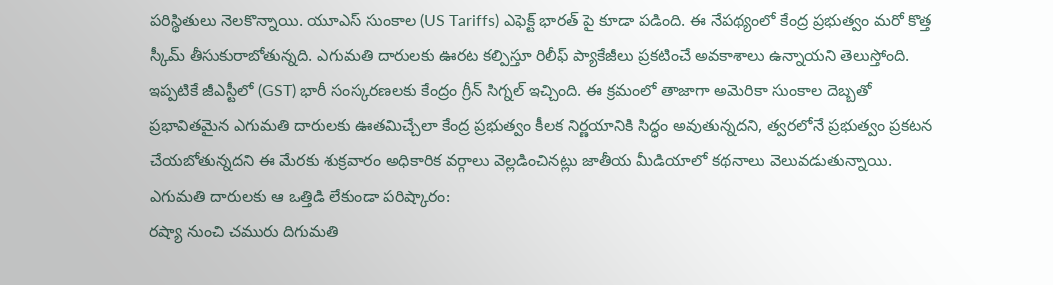పరిస్థితులు నెలకొన్నాయి. యూఎస్ సుంకాల (US Tariffs) ఎఫెక్ట్ భారత్ పై కూడా పడింది. ఈ నేపథ్యంలో కేంద్ర ప్రభుత్వం మరో కొత్త స్కీమ్ తీసుకురాబోతున్నది. ఎగుమతి దారులకు ఊరట కల్పిస్తూ రిలీఫ్ ప్యాకేజీలు ప్రకటించే అవకాశాలు ఉన్నాయని తెలుస్తోంది. ఇప్పటికే జీఎస్టీలో (GST) భారీ సంస్కరణలకు కేంద్రం గ్రీన్ సిగ్నల్ ఇచ్చింది. ఈ క్రమంలో తాజాగా అమెరికా సుంకాల దెబ్బతో ప్రభావితమైన ఎగుమతి దారులకు ఊతమిచ్చేలా కేంద్ర ప్రభుత్వం కీలక నిర్ణయానికి సిద్ధం అవుతున్నదని, త్వరలోనే ప్రభుత్వం ప్రకటన చేయబోతున్నదని ఈ మేరకు శుక్రవారం అధికారిక వర్గాలు వెల్లడించినట్లు జాతీయ మీడియాలో కథనాలు వెలువడుతున్నాయి.
ఎగుమతి దారులకు ఆ ఒత్తిడి లేకుండా పరిష్కారం:
రష్యా నుంచి చమురు దిగుమతి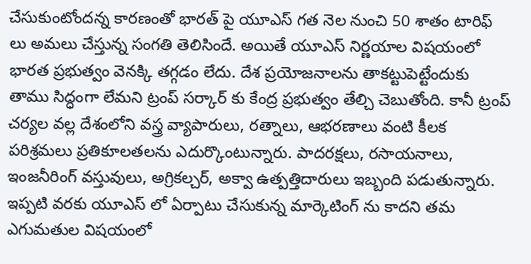చేసుకుంటోందన్న కారణంతో భారత్ పై యూఎస్ గత నెల నుంచి 50 శాతం టారిఫ్ లు అమలు చేస్తున్న సంగతి తెలిసిందే. అయితే యూఎస్ నిర్ణయాల విషయంలో భారత ప్రభుత్వం వెనక్కి తగ్గడం లేదు. దేశ ప్రయోజనాలను తాకట్టుపెట్టేందుకు తాము సిద్ధంగా లేమని ట్రంప్ సర్కార్ కు కేంద్ర ప్రభుత్వం తేల్చి చెబుతోంది. కానీ ట్రంప్ చర్యల వల్ల దేశంలోని వస్త్ర వ్యాపారులు, రత్నాలు, ఆభరణాలు వంటి కీలక పరిశ్రమలు ప్రతికూలతలను ఎదుర్కొంటున్నారు. పాదరక్షలు, రసాయనాలు, ఇంజనీరింగ్ వస్తువులు, అగ్రికల్చర్, అక్వా ఉత్పత్తిదారులు ఇబ్బంది పడుతున్నారు. ఇప్పటి వరకు యూఎస్ లో ఏర్పాటు చేసుకున్న మార్కెటింగ్ ను కాదని తమ ఎగుమతుల విషయంలో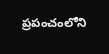ప్రపంచంలోని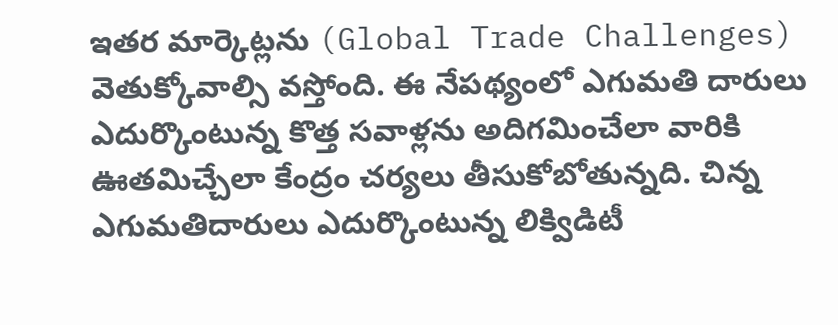ఇతర మార్కెట్లను (Global Trade Challenges) వెతుక్కోవాల్సి వస్తోంది. ఈ నేపథ్యంలో ఎగుమతి దారులు ఎదుర్కొంటున్న కొత్త సవాళ్లను అదిగమించేలా వారికి ఊతమిచ్చేలా కేంద్రం చర్యలు తీసుకోబోతున్నది. చిన్న ఎగుమతిదారులు ఎదుర్కొంటున్న లిక్విడిటీ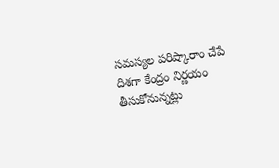సమస్యల పరిష్కారాం చేపే దిశగా కేంద్రం నిర్ణయం తీసుకోనున్నట్లు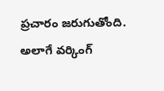ప్రచారం జరుగుతోంది. అలాగే వర్కింగ్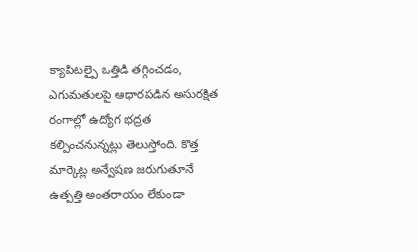క్యాపిటల్పై ఒత్తిడి తగ్గించడం, ఎగుమతులపై ఆధారపడిన అసురక్షిత రంగాల్లో ఉద్యోగ భద్రత కల్పించనున్నట్లు తెలుస్తోంది. కొత్త మార్కెట్ల అన్వేషణ జరుగుతూనే ఉత్పత్తి అంతరాయం లేకుండా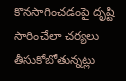కొనసాగించడంపై దృష్టి సారించేలా చర్యలు తీసుకోబోతున్నట్లు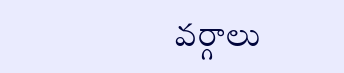వర్గాలు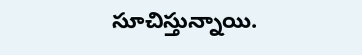సూచిస్తున్నాయి.